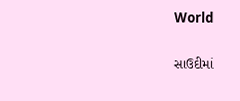World

સાઉદીમાં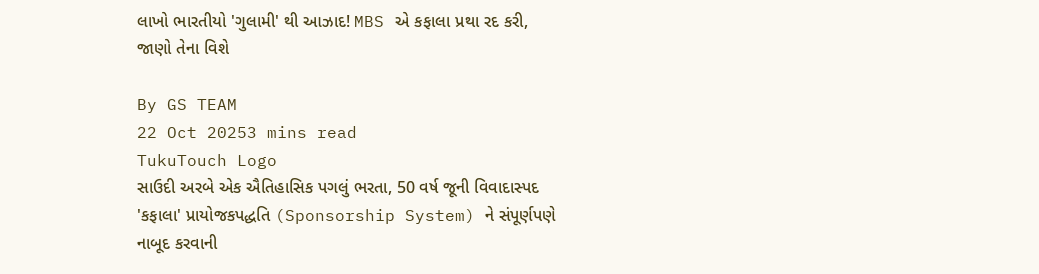લાખો ભારતીયો 'ગુલામી' થી આઝાદ! MBS એ કફાલા પ્રથા રદ કરી, જાણો તેના વિશે

By GS TEAM
22 Oct 20253 mins read
TukuTouch Logo
સાઉદી અરબે એક ઐતિહાસિક પગલું ભરતા, 50 વર્ષ જૂની વિવાદાસ્પદ 'કફાલા' પ્રાયોજકપદ્ધતિ (Sponsorship System) ને સંપૂર્ણપણે નાબૂદ કરવાની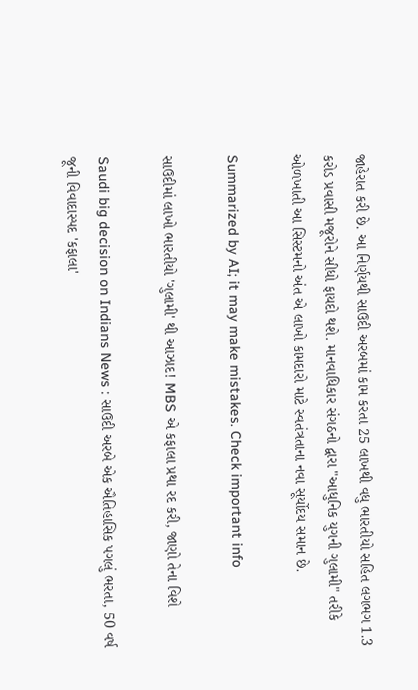જાહેરાત કરી છે. આ નિર્ણયથી સાઉદી અરબમાં કામ કરતા 25 લાખથી વધુ ભારતીયો સહિત લગભગ 1.3 કરોડ પ્રવાસી મજૂરોને સીધો ફાયદો થશે. માનવાધિકાર સંગઠનો દ્વારા "આધુનિક યુગની ગુલામી" તરીકે ઓળખાતી આ સિસ્ટમનો અંત એ લાખો કામદારો માટે સ્વતંત્રતાના નવા સૂર્યોદય સમાન છે.

Summarized by AI; it may make mistakes. Check important info

સાઉદીમાં લાખો ભારતીયો 'ગુલામી' થી આઝાદ! MBS એ કફાલા પ્રથા રદ કરી, જાણો તેના વિશે

Saudi big decision on Indians News : સાઉદી અરબે એક ઐતિહાસિક પગલું ભરતા, 50 વર્ષ જૂની વિવાદાસ્પદ 'કફાલા'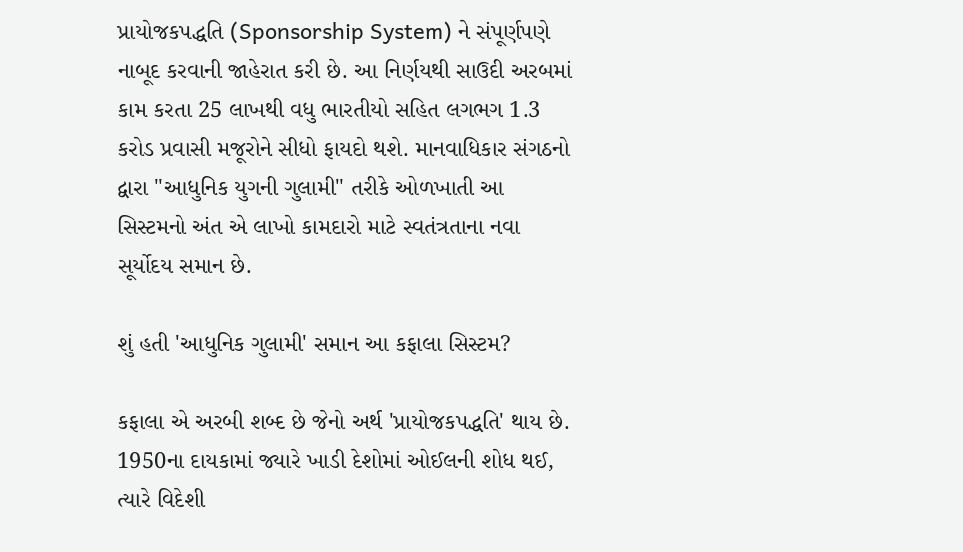પ્રાયોજકપદ્ધતિ (Sponsorship System) ને સંપૂર્ણપણે નાબૂદ કરવાની જાહેરાત કરી છે. આ નિર્ણયથી સાઉદી અરબમાં કામ કરતા 25 લાખથી વધુ ભારતીયો સહિત લગભગ 1.3 કરોડ પ્રવાસી મજૂરોને સીધો ફાયદો થશે. માનવાધિકાર સંગઠનો દ્વારા "આધુનિક યુગની ગુલામી" તરીકે ઓળખાતી આ સિસ્ટમનો અંત એ લાખો કામદારો માટે સ્વતંત્રતાના નવા સૂર્યોદય સમાન છે.

શું હતી 'આધુનિક ગુલામી' સમાન આ કફાલા સિસ્ટમ?

કફાલા એ અરબી શબ્દ છે જેનો અર્થ 'પ્રાયોજકપદ્ધતિ' થાય છે. 1950ના દાયકામાં જ્યારે ખાડી દેશોમાં ઓઈલની શોધ થઈ, ત્યારે વિદેશી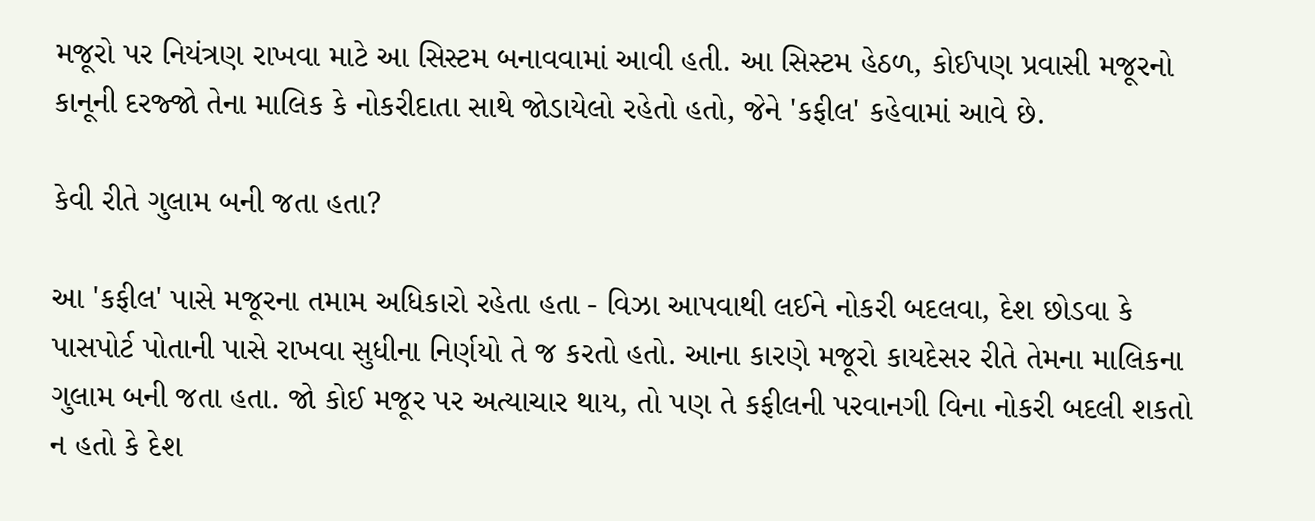મજૂરો પર નિયંત્રણ રાખવા માટે આ સિસ્ટમ બનાવવામાં આવી હતી. આ સિસ્ટમ હેઠળ, કોઈપણ પ્રવાસી મજૂરનો કાનૂની દરજ્જો તેના માલિક કે નોકરીદાતા સાથે જોડાયેલો રહેતો હતો, જેને 'કફીલ' કહેવામાં આવે છે.

કેવી રીતે ગુલામ બની જતા હતા?

આ 'કફીલ' પાસે મજૂરના તમામ અધિકારો રહેતા હતા - વિઝા આપવાથી લઈને નોકરી બદલવા, દેશ છોડવા કે પાસપોર્ટ પોતાની પાસે રાખવા સુધીના નિર્ણયો તે જ કરતો હતો. આના કારણે મજૂરો કાયદેસર રીતે તેમના માલિકના ગુલામ બની જતા હતા. જો કોઈ મજૂર પર અત્યાચાર થાય, તો પણ તે કફીલની પરવાનગી વિના નોકરી બદલી શકતો ન હતો કે દેશ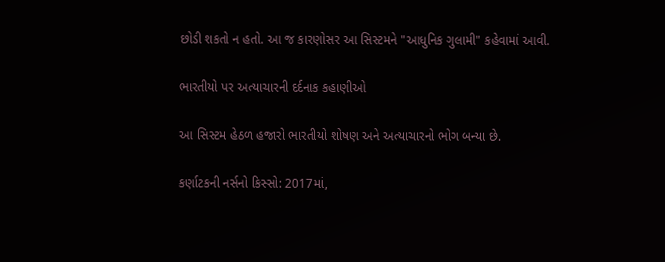છોડી શકતો ન હતો. આ જ કારણોસર આ સિસ્ટમને "આધુનિક ગુલામી" કહેવામાં આવી.

ભારતીયો પર અત્યાચારની દર્દનાક કહાણીઓ

આ સિસ્ટમ હેઠળ હજારો ભારતીયો શોષણ અને અત્યાચારનો ભોગ બન્યા છે.

કર્ણાટકની નર્સનો કિસ્સો: 2017માં,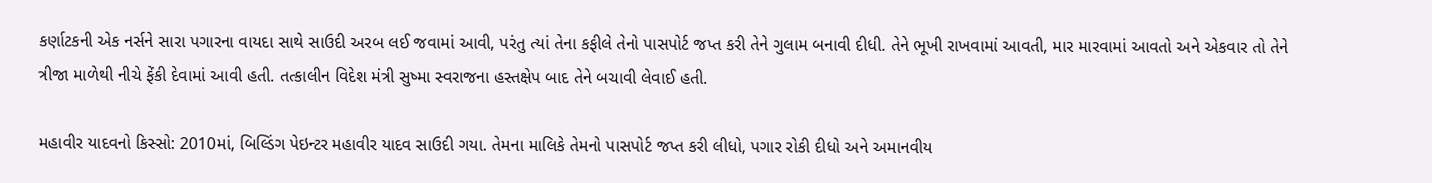કર્ણાટકની એક નર્સને સારા પગારના વાયદા સાથે સાઉદી અરબ લઈ જવામાં આવી, પરંતુ ત્યાં તેના કફીલે તેનો પાસપોર્ટ જપ્ત કરી તેને ગુલામ બનાવી દીધી. તેને ભૂખી રાખવામાં આવતી, માર મારવામાં આવતો અને એકવાર તો તેને ત્રીજા માળેથી નીચે ફેંકી દેવામાં આવી હતી. તત્કાલીન વિદેશ મંત્રી સુષ્મા સ્વરાજના હસ્તક્ષેપ બાદ તેને બચાવી લેવાઈ હતી.

મહાવીર યાદવનો કિસ્સો: 2010માં, બિલ્ડિંગ પેઇન્ટર મહાવીર યાદવ સાઉદી ગયા. તેમના માલિકે તેમનો પાસપોર્ટ જપ્ત કરી લીધો, પગાર રોકી દીધો અને અમાનવીય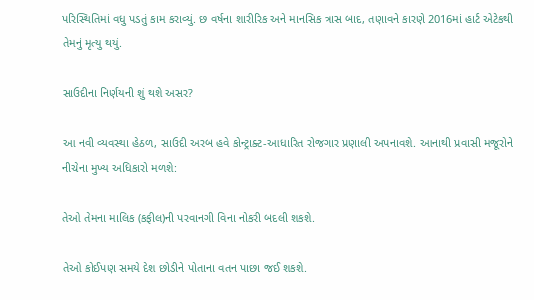પરિસ્થિતિમાં વધુ પડતું કામ કરાવ્યું. છ વર્ષના શારીરિક અને માનસિક ત્રાસ બાદ, તણાવને કારણે 2016માં હાર્ટ એટેકથી તેમનું મૃત્યુ થયું.

સાઉદીના નિર્ણયની શું થશે અસર?

આ નવી વ્યવસ્થા હેઠળ, સાઉદી અરબ હવે કોન્ટ્રાક્ટ-આધારિત રોજગાર પ્રણાલી અપનાવશે. આનાથી પ્રવાસી મજૂરોને નીચેના મુખ્ય અધિકારો મળશે:

તેઓ તેમના માલિક (કફીલ)ની પરવાનગી વિના નોકરી બદલી શકશે.

તેઓ કોઈપણ સમયે દેશ છોડીને પોતાના વતન પાછા જઈ શકશે.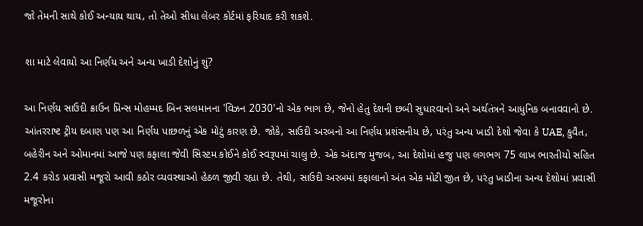જો તેમની સાથે કોઈ અન્યાય થાય, તો તેઓ સીધા લેબર કોર્ટમાં ફરિયાદ કરી શકશે.

શા માટે લેવાયો આ નિર્ણય અને અન્ય ખાડી દેશોનું શું?

આ નિર્ણય સાઉદી ક્રાઉન પ્રિન્સ મોહમ્મદ બિન સલમાનના 'વિઝન 2030'નો એક ભાગ છે, જેનો હેતુ દેશની છબી સુધારવાનો અને અર્થતંત્રને આધુનિક બનાવવાનો છે. આંતરરાષ્ટ ટ્રીય દબાણ પણ આ નિર્ણય પાછળનું એક મોટું કારણ છે. જોકે, સાઉદી અરબનો આ નિર્ણય પ્રશંસનીય છે, પરંતુ અન્ય ખાડી દેશો જેવા કે UAE, કુવૈત, બહેરીન અને ઓમાનમાં આજે પણ કફાલા જેવી સિસ્ટમ કોઈને કોઈ સ્વરૂપમાં ચાલુ છે. એક અંદાજ મુજબ, આ દેશોમાં હજુ પણ લગભગ 75 લાખ ભારતીયો સહિત 2.4 કરોડ પ્રવાસી મજૂરો આવી કઠોર વ્યવસ્થાઓ હેઠળ જીવી રહ્યા છે. તેથી, સાઉદી અરબમાં કફાલાનો અંત એક મોટી જીત છે, પરંતુ ખાડીના અન્ય દેશોમાં પ્રવાસી મજૂરોના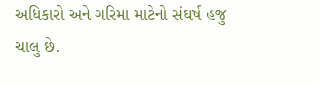અધિકારો અને ગરિમા માટેનો સંઘર્ષ હજુ ચાલુ છે.